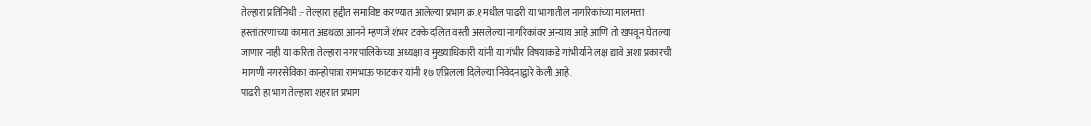तेल्हारा प्रतिनिधी :- तेल्हारा हद्दीत समाविष्ट करण्यात आलेल्या प्रभाग क्र.१ मधील पाढरी या भागातील नागरिकांच्या मालमत्ता हस्तांतरणाच्या कामात अडथळा आनने म्हणजे शंभर टक्के दलित वस्ती असलेल्या नागरिकांवर अन्याय आहे आणि तो खपवून घेतल्या जाणार नाही या करिता तेल्हारा नगरपालिकेच्या अध्यक्षा व मुख्याधिकारी यांनी या गंभीर विषयाकडे गांभीर्याने लक्ष द्यावे अशा प्रकारची मागणी नगरसेविका कान्होपात्रा रामभाऊ फाटकर यांनी १७ एप्रिलला दिलेल्या निवेदनाद्वारे केली आहे.
पाढरी हा भाग तेल्हारा शहरात प्रभाग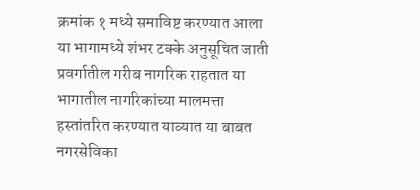क्रमांक १ मध्ये समाविष्ट करण्यात आला या भागामध्ये शंभर टक्के अनुसूचित जाती प्रवर्गातील गरीब नागरिक राहतात या भागातील नागरिकांच्या मालमत्ता हस्तांतरित करण्यात याव्यात या बाबत नगरसेविका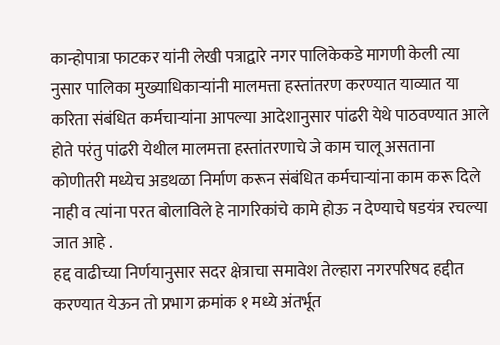कान्होपात्रा फाटकर यांनी लेखी पत्राद्वारे नगर पालिकेकडे मागणी केली त्या नुसार पालिका मुख्याधिकाऱ्यांनी मालमत्ता हस्तांतरण करण्यात याव्यात या करिता संबंधित कर्मचाऱ्यांना आपल्या आदेशानुसार पांढरी येथे पाठवण्यात आले होते परंतु पांढरी येथील मालमत्ता हस्तांतरणाचे जे काम चालू असताना कोणीतरी मध्येच अडथळा निर्माण करून संबंधित कर्मचाऱ्यांना काम करू दिले नाही व त्यांना परत बोलाविले हे नागरिकांचे कामे होऊ न देण्याचे षडयंत्र रचल्या जात आहे .
हद्द वाढीच्या निर्णयानुसार सदर क्षेत्राचा समावेश तेल्हारा नगरपरिषद हद्दीत करण्यात येऊन तो प्रभाग क्रमांक १ मध्ये अंतर्भूत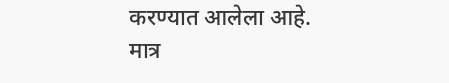करण्यात आलेला आहे.
मात्र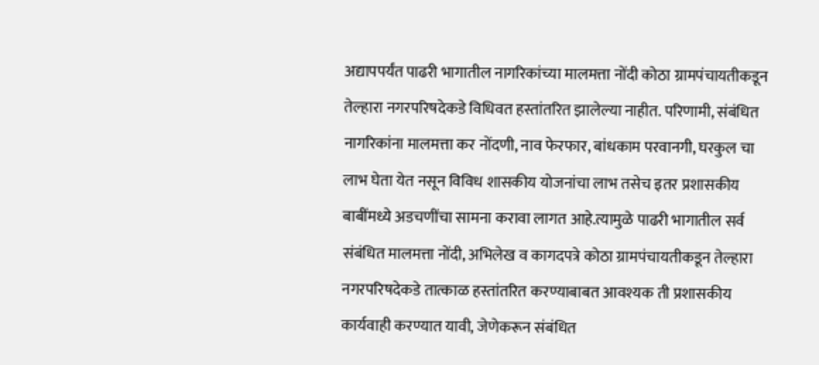अद्यापपर्यंत पाढरी भागातील नागरिकांच्या मालमत्ता नोंदी कोठा ग्रामपंचायतीकडून तेल्हारा नगरपरिषदेकडे विधिवत हस्तांतरित झालेल्या नाहीत. परिणामी, संबंधित नागरिकांना मालमत्ता कर नोंदणी, नाव फेरफार, बांधकाम परवानगी, घरकुल चा लाभ घेता येत नसून विविध शासकीय योजनांचा लाभ तसेच इतर प्रशासकीय बाबींमध्ये अडचणींचा सामना करावा लागत आहे.त्यामुळे पाढरी भागातील सर्व संबंधित मालमत्ता नोंदी, अभिलेख व कागदपत्रे कोठा ग्रामपंचायतीकडून तेल्हारा नगरपरिषदेकडे तात्काळ हस्तांतरित करण्याबाबत आवश्यक ती प्रशासकीय कार्यवाही करण्यात यावी, जेणेकरून संबंधित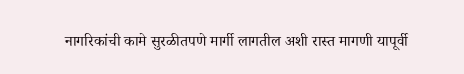नागरिकांची कामे सुरळीतपणे मार्गी लागतील अशी रास्त मागणी यापूर्वी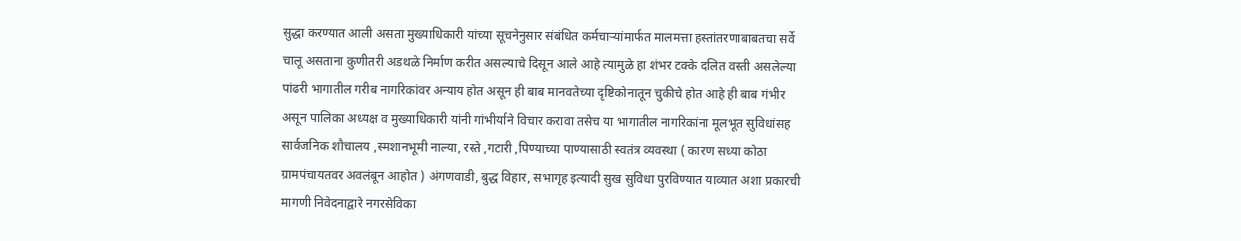सुद्धा करण्यात आली असता मुख्याधिकारी यांच्या सूचनेनुसार संबंधित कर्मचाऱ्यांमार्फत मालमत्ता हस्तांतरणाबाबतचा सर्वे चालू असताना कुणीतरी अडथळे निर्माण करीत असल्याचे दिसून आले आहे त्यामुळे हा शंभर टक्के दलित वस्ती असलेल्या पांढरी भागातील गरीब नागरिकांवर अन्याय होत असून ही बाब मानवतेच्या दृष्टिकोनातून चुकीचे होत आहे ही बाब गंभीर असून पालिका अध्यक्ष व मुख्याधिकारी यांनी गांभीर्याने विचार करावा तसेच या भागातील नागरिकांना मूलभूत सुविधांसह सार्वजनिक शौचालय ,स्मशानभूमी नाल्या, रस्ते ,गटारी ,पिण्याच्या पाण्यासाठी स्वतंत्र व्यवस्था ( कारण सध्या कोठा ग्रामपंचायतवर अवलंबून आहोत ) अंगणवाडी, बुद्ध विहार, सभागृह इत्यादी सुख सुविधा पुरविण्यात याव्यात अशा प्रकारची मागणी निवेदनाद्वारे नगरसेविका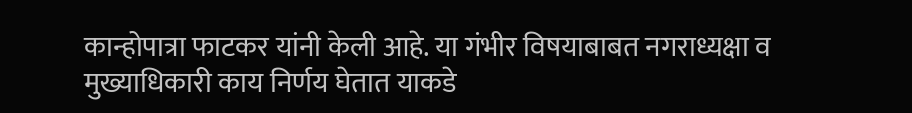कान्होपात्रा फाटकर यांनी केली आहे. या गंभीर विषयाबाबत नगराध्यक्षा व मुख्याधिकारी काय निर्णय घेतात याकडे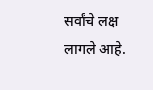सर्वांचे लक्ष लागले आहे.